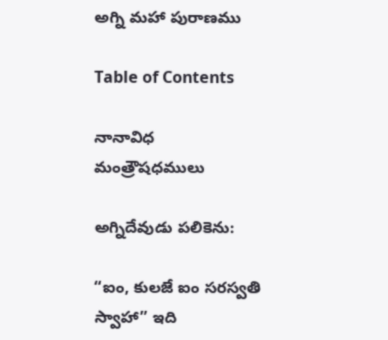అగ్ని మహా పురాణము

Table of Contents

నానావిధ  మంత్రౌషధములు

అగ్నిదేవుడు పలికెను:

“ఐం, కులజే ఐం సరస్వతి స్వాహా” ఇది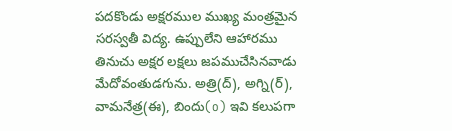పదకొండు అక్షరముల ముఖ్య మంత్రమైన సరస్వతీ విద్య. ఉప్పులేని ఆహారము తినుచు అక్షర లక్షలు జపముచేసినవాడు మేదోవంతుడగును. అత్రి(ద్), అగ్ని(ర్), వామనేత్ర(ఈ), బిందు(o) ఇవి కలుపగా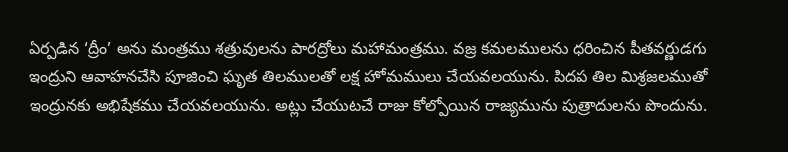ఏర్పడిన ‘ద్రీం’ అను మంత్రము శత్రువులను పారద్రోలు మహామంత్రము. వజ్ర కమలములను ధరించిన పీతవర్ణుడగు ఇంద్రుని ఆవాహనచేసి పూజించి ఘృత తిలములతో లక్ష హోమములు చేయవలయును. పిదప తిల మిశ్రజలముతో ఇంద్రునకు అభిషేకము చేయవలయును. అట్లు చేయుటచే రాజు కోల్పోయిన రాజ్యమును పుత్రాదులను పొందును.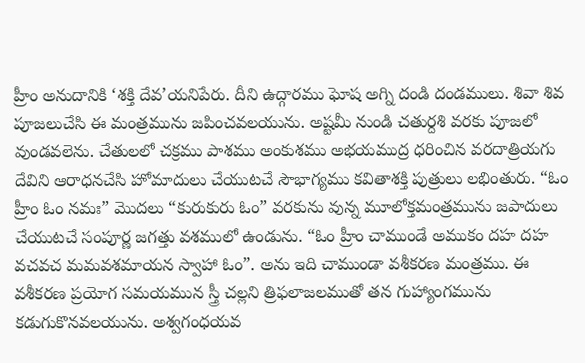హ్రీం అనుదానికి ‘శక్తి దేవ’యనిపేరు. దీని ఉద్గారము ఘోష అగ్ని దండి దండములు. శివా శివ పూజలుచేసి ఈ మంత్రమును జపించవలయును. అష్టమీ నుండి చతుర్దశి వరకు పూజలో వుండవలెను. చేతులలో చక్రము పాశము అంకుశము అభయముద్ర ధరించిన వరదాత్రియగు దేవిని ఆరాధనచేసి హోమాదులు చేయుటచే సౌభాగ్యము కవితాశక్తి పుత్రులు లభింతురు. “ఓం హ్రీం ఓం నమః” మొదలు “కురుకురు ఓం” వరకును వున్న మూలోక్తమంత్రమును జపాదులు చేయుటచే సంపూర్ణ జగత్తు వశములో ఉండును. “ఓం హ్రీం చాముండే అముకం దహ దహ వచవచ మమవశమాయన స్వాహా ఓం”. అను ఇది చాముండా వశీకరణ మంత్రము. ఈ వశీకరణ ప్రయోగ సమయమున స్త్రీ చల్లని త్రిఫలాజలముతో తన గుహ్యాంగమును కడుగుకొనవలయును. అశ్వగంధయవ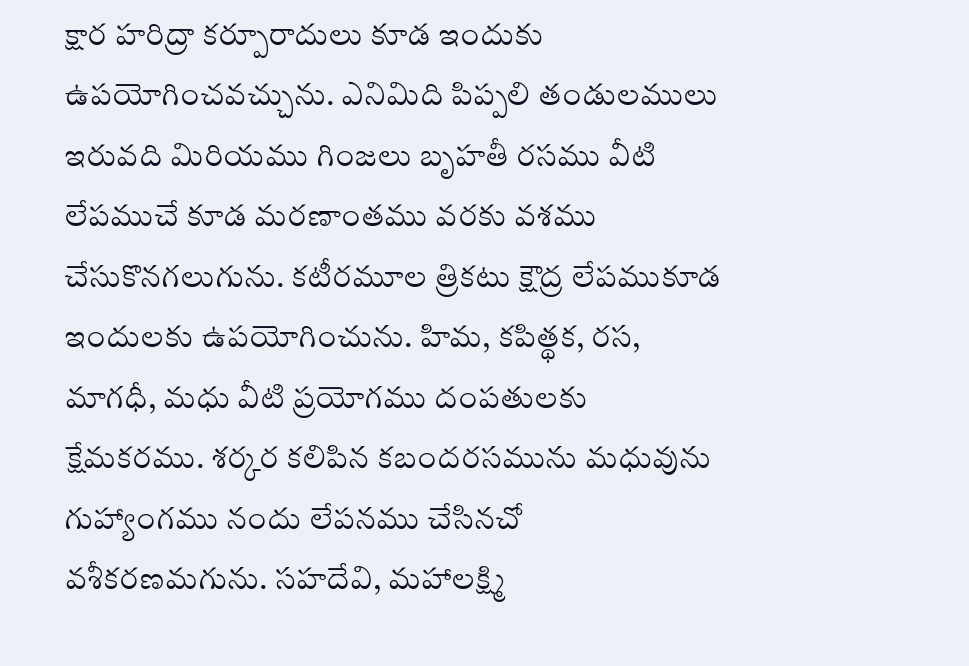క్షార హరిద్రా కర్పూరాదులు కూడ ఇందుకు ఉపయోగించవచ్చును. ఎనిమిది పిప్పలి తండులములు ఇరువది మిరియము గింజలు బృహతీ రసము వీటి లేపముచే కూడ మరణాంతము వరకు వశము చేసుకొనగలుగును. కటీరమూల త్రికటు క్షౌద్ర లేపముకూడ ఇందులకు ఉపయోగించును. హిమ, కపిత్థక, రస, మాగధీ, మధు వీటి ప్రయోగము దంపతులకు క్షేమకరము. శర్కర కలిపిన కబందరసమును మధువును గుహ్యాంగము నందు లేపనము చేసినచో వశీకరణమగును. సహదేవి, మహాలక్ష్మి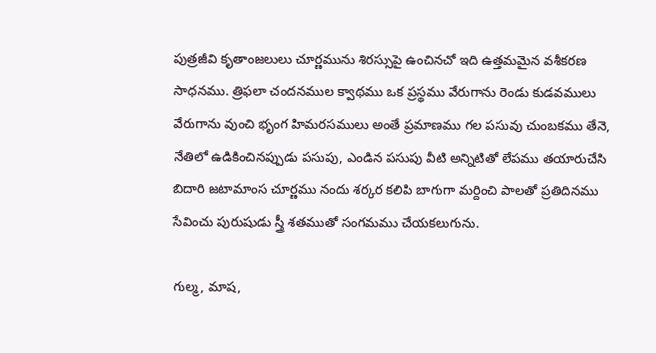పుత్రజీవి కృతాంజలులు చూర్ణమును శిరస్సుపై ఉంచినచో ఇది ఉత్తమమైన వశీకరణ సాధనము. త్రిఫలా చందనముల క్వాథము ఒక ప్రస్థము వేరుగాను రెండు కుడవములు వేరుగాను వుంచి భృంగ హిమరసములు అంతే ప్రమాణము గల పసువు చుంబకము తేనె, నేతిలో ఉడికించినప్పుడు పసుపు, ఎండిన పసుపు వీటి అన్నిటితో లేపము తయారుచేసి బిదారి జటామాంస చూర్ణము నందు శర్కర కలిపి బాగుగా మర్దించి పాలతో ప్రతిదినము సేవించు పురుషుడు స్త్రీ శతముతో సంగమము చేయకలుగును.

గుల్మ, మాష,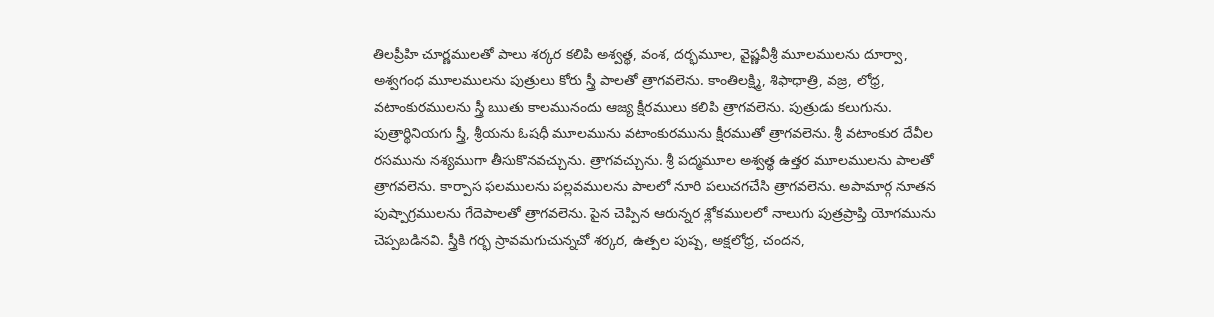తిలప్రీహి చూర్ణములతో పాలు శర్కర కలిపి అశ్వత్థ, వంశ, దర్భమూల, వైష్ణవీశ్రీ మూలములను దూర్వా, అశ్వగంధ మూలములను పుత్రులు కోరు స్త్రీ పాలతో త్రాగవలెను. కాంతిలక్ష్మి, శిఫాధాత్రి, వజ్ర, లోధ్ర, వటాంకురములను స్త్రీ ఋతు కాలమునందు ఆజ్య క్షీరములు కలిపి త్రాగవలెను. పుత్రుడు కలుగును. పుత్రార్థినియగు స్త్రీ, శ్రీయను ఓషధీ మూలమును వటాంకురమును క్షీరముతో త్రాగవలెను. శ్రీ వటాంకుర దేవీల రసమును నశ్యముగా తీసుకొనవచ్చును. త్రాగవచ్చును. శ్రీ పద్మమూల అశ్వత్థ ఉత్తర మూలములను పాలతో త్రాగవలెను. కార్పాస ఫలములను పల్లవములను పాలలో నూరి పలుచగచేసి త్రాగవలెను. అపామార్గ నూతన పుష్పాగ్రములను గేదెపాలతో త్రాగవలెను. పైన చెప్పిన ఆరున్నర శ్లోకములలో నాలుగు పుత్రప్రాప్తి యోగమును చెప్పబడినవి. స్త్రీకి గర్భ స్రావమగుచున్నచో శర్కర, ఉత్పల పుష్ప, అక్షలోధ్ర, చందన,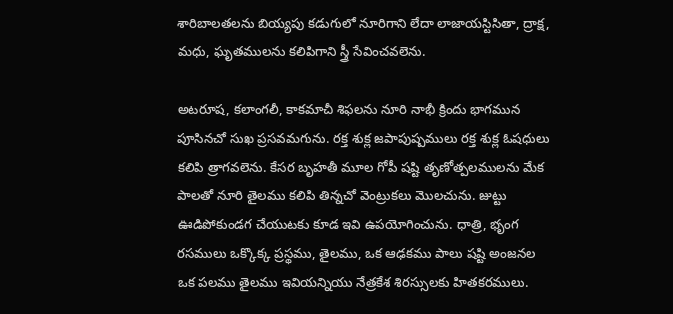శారిబాలతలను బియ్యపు కడుగులో నూరిగాని లేదా లాజాయస్టిసితా, ద్రాక్ష, మధు, ఘృతములను కలిపిగాని స్త్రీ సేవించవలెను.

అటరూష, కలాంగలీ, కాకమాచీ శిఫలను నూరి నాభీ క్రిందు భాగమున పూసినచో సుఖ ప్రసవమగును. రక్త శుక్ల జపాపుష్పములు రక్త శుక్ల ఓషధులు కలిపి త్రాగవలెను. కేసర బృహతీ మూల గోపీ షష్టి తృణోత్పలములను మేక పాలతో నూరి తైలము కలిపి తిన్నచో వెంట్రుకలు మొలచును. జుట్టు ఊడిపోకుండగ చేయుటకు కూడ ఇవి ఉపయోగించును. ధాత్రి, భృంగ రసములు ఒక్కొక్క ప్రస్థము, తైలము, ఒక ఆఢకము పాలు షష్టి అంజనల ఒక పలము తైలము ఇవియన్నియు నేత్రకేశ శిరస్సులకు హితకరములు.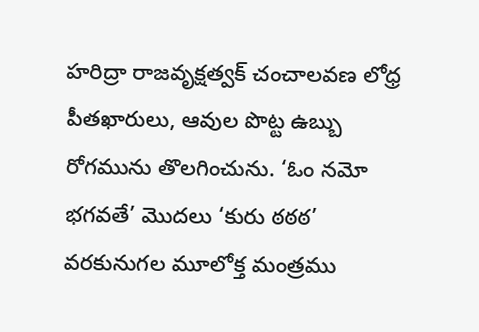హరిద్రా రాజవృక్షత్వక్ చంచాలవణ లోధ్ర పీతఖారులు, ఆవుల పొట్ట ఉబ్బు రోగమును తొలగించును. ‘ఓం నమో భగవతే’ మొదలు ‘కురు ఠఠఠ’ వరకునుగల మూలోక్త మంత్రము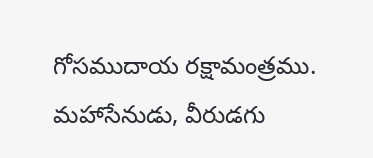గోసముదాయ రక్షామంత్రము. మహాసేనుడు, వీరుడగు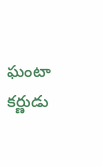ఘంటా కర్ణుడు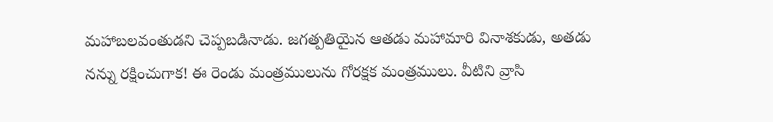మహాబలవంతుడని చెప్పబడినాడు. జగత్పతియైన ఆతడు మహామారి వినాశకుడు, అతడు నన్ను రక్షించుగాక! ఈ రెండు మంత్రములును గోరక్షక మంత్రములు. వీటిని వ్రాసి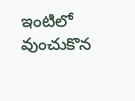ఇంటిలో వుంచుకొన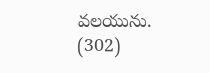వలయును. (302)